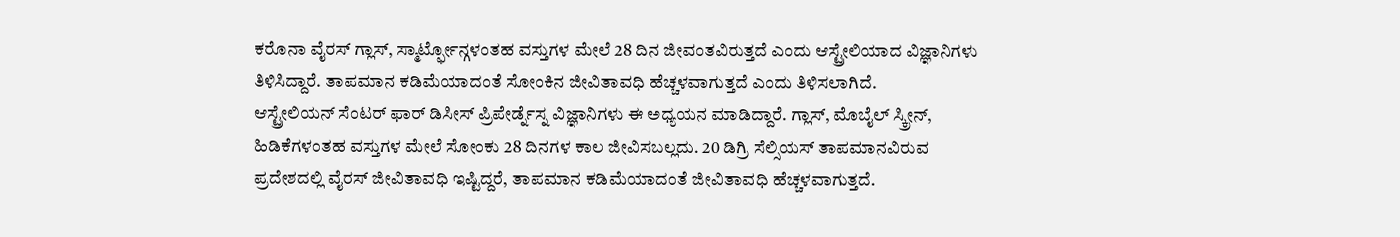ಕರೊನಾ ವೈರಸ್ ಗ್ಲಾಸ್, ಸ್ಮಾರ್ಟ್ಫೋನ್ಗಳಂತಹ ವಸ್ತುಗಳ ಮೇಲೆ 28 ದಿನ ಜೀವಂತವಿರುತ್ತದೆ ಎಂದು ಆಸ್ಟ್ರೇಲಿಯಾದ ವಿಜ್ಞಾನಿಗಳು ತಿಳಿಸಿದ್ದಾರೆ. ತಾಪಮಾನ ಕಡಿಮೆಯಾದಂತೆ ಸೋಂಕಿನ ಜೀವಿತಾವಧಿ ಹೆಚ್ಚಳವಾಗುತ್ತದೆ ಎಂದು ತಿಳಿಸಲಾಗಿದೆ.
ಆಸ್ಟ್ರೇಲಿಯನ್ ಸೆಂಟರ್ ಫಾರ್ ಡಿಸೀಸ್ ಪ್ರಿಪೇರ್ಡ್ನೆಸ್ನ ವಿಜ್ಞಾನಿಗಳು ಈ ಅಧ್ಯಯನ ಮಾಡಿದ್ದಾರೆ. ಗ್ಲಾಸ್, ಮೊಬೈಲ್ ಸ್ಕ್ರೀನ್, ಹಿಡಿಕೆಗಳಂತಹ ವಸ್ತುಗಳ ಮೇಲೆ ಸೋಂಕು 28 ದಿನಗಳ ಕಾಲ ಜೀವಿಸಬಲ್ಲದು. 20 ಡಿಗ್ರಿ ಸೆಲ್ಸಿಯಸ್ ತಾಪಮಾನವಿರುವ ಪ್ರದೇಶದಲ್ಲಿ ವೈರಸ್ ಜೀವಿತಾವಧಿ ಇಷ್ಟಿದ್ದರೆ, ತಾಪಮಾನ ಕಡಿಮೆಯಾದಂತೆ ಜೀವಿತಾವಧಿ ಹೆಚ್ಚಳವಾಗುತ್ತದೆ.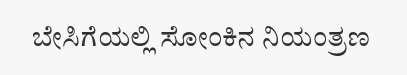ಬೇಸಿಗೆಯಲ್ಲಿ ಸೋಂಕಿನ ನಿಯಂತ್ರಣ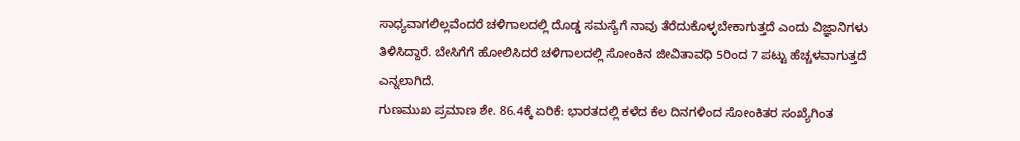ಸಾಧ್ಯವಾಗಲಿಲ್ಲವೆಂದರೆ ಚಳಿಗಾಲದಲ್ಲಿ ದೊಡ್ಡ ಸಮಸ್ಯೆಗೆ ನಾವು ತೆರೆದುಕೊಳ್ಳಬೇಕಾಗುತ್ತದೆ ಎಂದು ವಿಜ್ಞಾನಿಗಳು ತಿಳಿಸಿದ್ದಾರೆ. ಬೇಸಿಗೆಗೆ ಹೋಲಿಸಿದರೆ ಚಳಿಗಾಲದಲ್ಲಿ ಸೋಂಕಿನ ಜೀವಿತಾವಧಿ 5ರಿಂದ 7 ಪಟ್ಟು ಹೆಚ್ಚಳವಾಗುತ್ತದೆ ಎನ್ನಲಾಗಿದೆ.
ಗುಣಮುಖ ಪ್ರಮಾಣ ಶೇ. 86.4ಕ್ಕೆ ಏರಿಕೆ: ಭಾರತದಲ್ಲಿ ಕಳೆದ ಕೆಲ ದಿನಗಳಿಂದ ಸೋಂಕಿತರ ಸಂಖ್ಯೆಗಿಂತ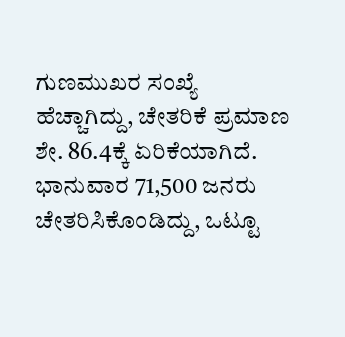ಗುಣಮುಖರ ಸಂಖ್ಯೆ ಹೆಚ್ಚಾಗಿದ್ದು, ಚೇತರಿಕೆ ಪ್ರಮಾಣ ಶೇ. 86.4ಕ್ಕೆ ಏರಿಕೆಯಾಗಿದೆ. ಭಾನುವಾರ 71,500 ಜನರು ಚೇತರಿಸಿಕೊಂಡಿದ್ದು, ಒಟ್ಟೂ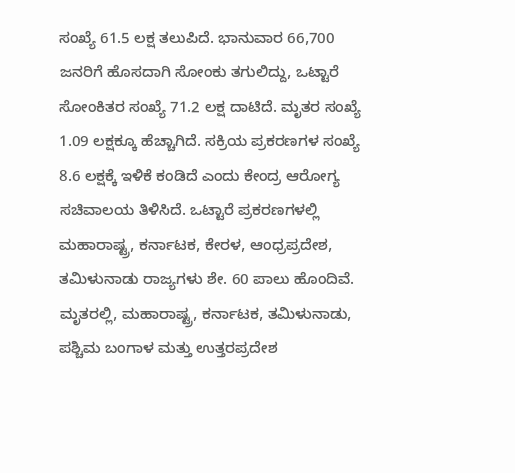ಸಂಖ್ಯೆ 61.5 ಲಕ್ಷ ತಲುಪಿದೆ. ಭಾನುವಾರ 66,700 ಜನರಿಗೆ ಹೊಸದಾಗಿ ಸೋಂಕು ತಗುಲಿದ್ದು, ಒಟ್ಟಾರೆ ಸೋಂಕಿತರ ಸಂಖ್ಯೆ 71.2 ಲಕ್ಷ ದಾಟಿದೆ. ಮೃತರ ಸಂಖ್ಯೆ 1.09 ಲಕ್ಷಕ್ಕೂ ಹೆಚ್ಚಾಗಿದೆ. ಸಕ್ರಿಯ ಪ್ರಕರಣಗಳ ಸಂಖ್ಯೆ 8.6 ಲಕ್ಷಕ್ಕೆ ಇಳಿಕೆ ಕಂಡಿದೆ ಎಂದು ಕೇಂದ್ರ ಆರೋಗ್ಯ ಸಚಿವಾಲಯ ತಿಳಿಸಿದೆ. ಒಟ್ಟಾರೆ ಪ್ರಕರಣಗಳಲ್ಲಿ ಮಹಾರಾಷ್ಟ್ರ, ಕರ್ನಾಟಕ, ಕೇರಳ, ಆಂಧ್ರಪ್ರದೇಶ, ತಮಿಳುನಾಡು ರಾಜ್ಯಗಳು ಶೇ. 60 ಪಾಲು ಹೊಂದಿವೆ. ಮೃತರಲ್ಲಿ, ಮಹಾರಾಷ್ಟ್ರ, ಕರ್ನಾಟಕ, ತಮಿಳುನಾಡು, ಪಶ್ಚಿಮ ಬಂಗಾಳ ಮತ್ತು ಉತ್ತರಪ್ರದೇಶ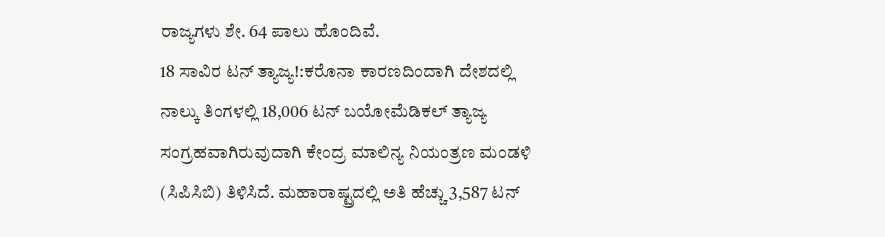ರಾಜ್ಯಗಳು ಶೇ. 64 ಪಾಲು ಹೊಂದಿವೆ.
18 ಸಾವಿರ ಟನ್ ತ್ಯಾಜ್ಯ!:ಕರೊನಾ ಕಾರಣದಿಂದಾಗಿ ದೇಶದಲ್ಲಿ ನಾಲ್ಕು ತಿಂಗಳಲ್ಲಿ 18,006 ಟನ್ ಬಯೋಮೆಡಿಕಲ್ ತ್ಯಾಜ್ಯ ಸಂಗ್ರಹವಾಗಿರುವುದಾಗಿ ಕೇಂದ್ರ ಮಾಲಿನ್ಯ ನಿಯಂತ್ರಣ ಮಂಡಳಿ (ಸಿಪಿಸಿಬಿ) ತಿಳಿಸಿದೆ. ಮಹಾರಾಷ್ಟ್ರದಲ್ಲಿ ಅತಿ ಹೆಚ್ಚು 3,587 ಟನ್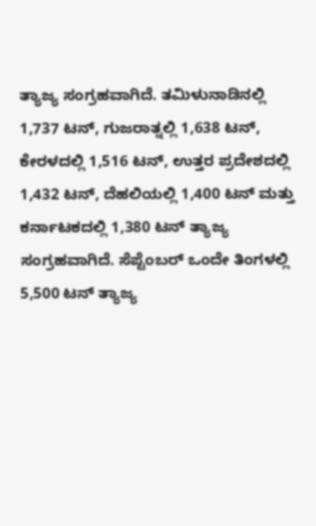ತ್ಯಾಜ್ಯ ಸಂಗ್ರಹವಾಗಿದೆ. ತಮಿಳುನಾಡಿನಲ್ಲಿ 1,737 ಟನ್, ಗುಜರಾತ್ನಲ್ಲಿ 1,638 ಟನ್, ಕೇರಳದಲ್ಲಿ 1,516 ಟನ್, ಉತ್ತರ ಪ್ರದೇಶದಲ್ಲಿ 1,432 ಟನ್, ದೆಹಲಿಯಲ್ಲಿ 1,400 ಟನ್ ಮತ್ತು ಕರ್ನಾಟಕದಲ್ಲಿ 1,380 ಟನ್ ತ್ಯಾಜ್ಯ ಸಂಗ್ರಹವಾಗಿದೆ. ಸೆಪ್ಟೆಂಬರ್ ಒಂದೇ ತಿಂಗಳಲ್ಲಿ 5,500 ಟನ್ ತ್ಯಾಜ್ಯ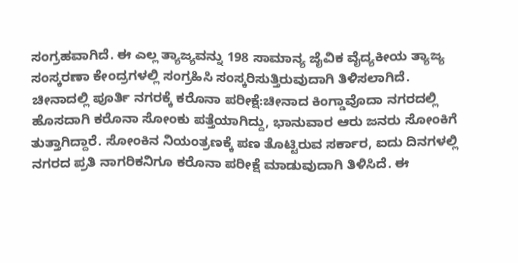ಸಂಗ್ರಹವಾಗಿದೆ. ಈ ಎಲ್ಲ ತ್ಯಾಜ್ಯವನ್ನು 198 ಸಾಮಾನ್ಯ ಜೈವಿಕ ವೈದ್ಯಕೀಯ ತ್ಯಾಜ್ಯ ಸಂಸ್ಕರಣಾ ಕೇಂದ್ರಗಳಲ್ಲಿ ಸಂಗ್ರಹಿಸಿ ಸಂಸ್ಕರಿಸುತ್ತಿರುವುದಾಗಿ ತಿಳಿಸಲಾಗಿದೆ.
ಚೀನಾದಲ್ಲಿ ಪೂರ್ತಿ ನಗರಕ್ಕೆ ಕರೊನಾ ಪರೀಕ್ಷೆ:ಚೀನಾದ ಕಿಂಗ್ಡಾವೊದಾ ನಗರದಲ್ಲಿ ಹೊಸದಾಗಿ ಕರೊನಾ ಸೋಂಕು ಪತ್ತೆಯಾಗಿದ್ದು, ಭಾನುವಾರ ಆರು ಜನರು ಸೋಂಕಿಗೆ ತುತ್ತಾಗಿದ್ದಾರೆ. ಸೋಂಕಿನ ನಿಯಂತ್ರಣಕ್ಕೆ ಪಣ ತೊಟ್ಟಿರುವ ಸರ್ಕಾರ, ಐದು ದಿನಗಳಲ್ಲಿ ನಗರದ ಪ್ರತಿ ನಾಗರಿಕನಿಗೂ ಕರೊನಾ ಪರೀಕ್ಷೆ ಮಾಡುವುದಾಗಿ ತಿಳಿಸಿದೆ. ಈ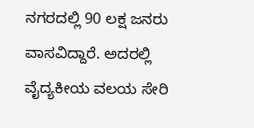ನಗರದಲ್ಲಿ 90 ಲಕ್ಷ ಜನರು ವಾಸವಿದ್ದಾರೆ. ಅದರಲ್ಲಿ ವೈದ್ಯಕೀಯ ವಲಯ ಸೇರಿ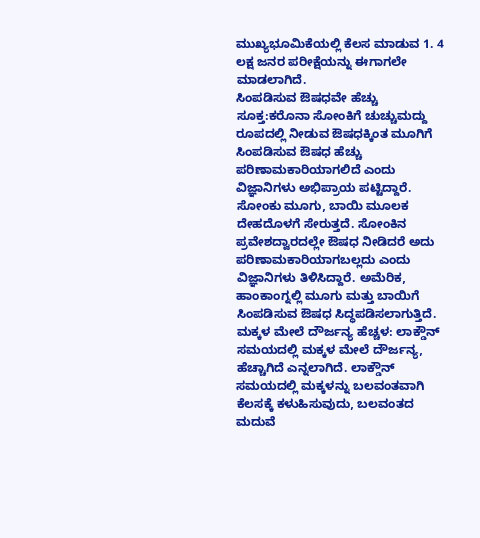ಮುಖ್ಯಭೂಮಿಕೆಯಲ್ಲಿ ಕೆಲಸ ಮಾಡುವ 1. 4 ಲಕ್ಷ ಜನರ ಪರೀಕ್ಷೆಯನ್ನು ಈಗಾಗಲೇ ಮಾಡಲಾಗಿದೆ.
ಸಿಂಪಡಿಸುವ ಔಷಧವೇ ಹೆಚ್ಚು ಸೂಕ್ತ:ಕರೊನಾ ಸೋಂಕಿಗೆ ಚುಚ್ಚುಮದ್ದು ರೂಪದಲ್ಲಿ ನೀಡುವ ಔಷಧಕ್ಕಿಂತ ಮೂಗಿಗೆ ಸಿಂಪಡಿಸುವ ಔಷಧ ಹೆಚ್ಚು ಪರಿಣಾಮಕಾರಿಯಾಗಲಿದೆ ಎಂದು ವಿಜ್ಞಾನಿಗಳು ಅಭಿಪ್ರಾಯ ಪಟ್ಟಿದ್ದಾರೆ. ಸೋಂಕು ಮೂಗು, ಬಾಯಿ ಮೂಲಕ ದೇಹದೊಳಗೆ ಸೇರುತ್ತದೆ. ಸೋಂಕಿನ ಪ್ರವೇಶದ್ವಾರದಲ್ಲೇ ಔಷಧ ನೀಡಿದರೆ ಅದು ಪರಿಣಾಮಕಾರಿಯಾಗಬಲ್ಲದು ಎಂದು ವಿಜ್ಞಾನಿಗಳು ತಿಳಿಸಿದ್ದಾರೆ. ಅಮೆರಿಕ, ಹಾಂಕಾಂಗ್ನಲ್ಲಿ ಮೂಗು ಮತ್ತು ಬಾಯಿಗೆ ಸಿಂಪಡಿಸುವ ಔಷಧ ಸಿದ್ಧಪಡಿಸಲಾಗುತ್ತಿದೆ.
ಮಕ್ಕಳ ಮೇಲೆ ದೌರ್ಜನ್ಯ ಹೆಚ್ಚಳ: ಲಾಕ್ಡೌನ್ ಸಮಯದಲ್ಲಿ ಮಕ್ಕಳ ಮೇಲೆ ದೌರ್ಜನ್ಯ, ಹೆಚ್ಚಾಗಿದೆ ಎನ್ನಲಾಗಿದೆ. ಲಾಕ್ಡೌನ್ ಸಮಯದಲ್ಲಿ ಮಕ್ಕಳನ್ನು ಬಲವಂತವಾಗಿ ಕೆಲಸಕ್ಕೆ ಕಳುಹಿಸುವುದು, ಬಲವಂತದ ಮದುವೆ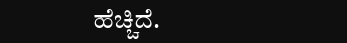ಹೆಚ್ಚಿದೆ.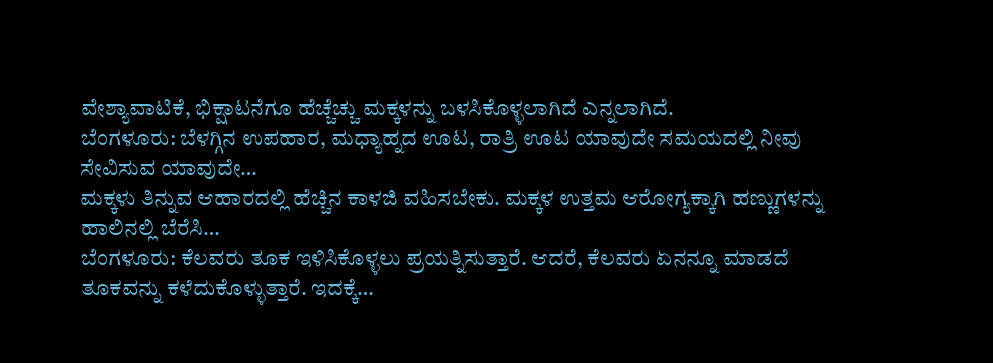ವೇಶ್ಯಾವಾಟಿಕೆ, ಭಿಕ್ಷಾಟನೆಗೂ ಹೆಚ್ಚೆಚ್ಚು ಮಕ್ಕಳನ್ನು ಬಳಸಿಕೊಳ್ಳಲಾಗಿದೆ ಎನ್ನಲಾಗಿದೆ.
ಬೆಂಗಳೂರು: ಬೆಳಗ್ಗಿನ ಉಪಹಾರ, ಮಧ್ಯಾಹ್ನದ ಊಟ, ರಾತ್ರಿ ಊಟ ಯಾವುದೇ ಸಮಯದಲ್ಲಿ ನೀವು ಸೇವಿಸುವ ಯಾವುದೇ…
ಮಕ್ಕಳು ತಿನ್ನುವ ಆಹಾರದಲ್ಲಿ ಹೆಚ್ಚಿನ ಕಾಳಜಿ ವಹಿಸಬೇಕು. ಮಕ್ಕಳ ಉತ್ತಮ ಆರೋಗ್ಯಕ್ಕಾಗಿ ಹಣ್ಣುಗಳನ್ನು ಹಾಲಿನಲ್ಲಿ ಬೆರೆಸಿ…
ಬೆಂಗಳೂರು: ಕೆಲವರು ತೂಕ ಇಳಿಸಿಕೊಳ್ಳಲು ಪ್ರಯತ್ನಿಸುತ್ತಾರೆ. ಆದರೆ, ಕೆಲವರು ಏನನ್ನೂ ಮಾಡದೆ ತೂಕವನ್ನು ಕಳೆದುಕೊಳ್ಳುತ್ತಾರೆ. ಇದಕ್ಕೆ…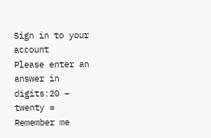Sign in to your account
Please enter an answer in digits:20 − twenty =
Remember me